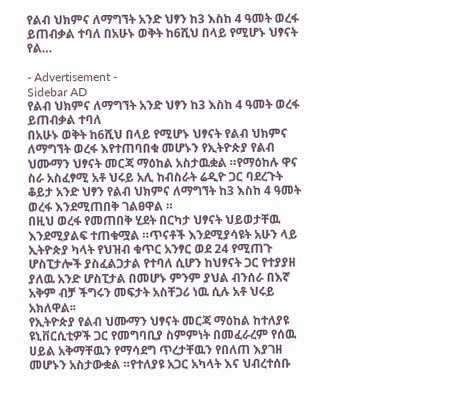የልብ ህክምና ለማግኘት አንድ ህፃን ከ3 እስከ 4 ዓመት ወረፋ ይጠብቃል ተባለ በአሁኑ ወቅት ከ6ሺህ በላይ የሚሆኑ ህፃናት የል…

- Advertisement -
Sidebar AD
የልብ ህክምና ለማግኘት አንድ ህፃን ከ3 እስከ 4 ዓመት ወረፋ ይጠብቃል ተባለ
በአሁኑ ወቅት ከ6ሺህ በላይ የሚሆኑ ህፃናት የልብ ህክምና ለማግኘት ወረፋ እየተጠባበቁ መሆኑን የኢትዮጵያ የልብ ህሙማን ህፃናት መርጃ ማዕከል አስታዉቋል ።የማዕከሉ ዋና ስራ አስፈፃሚ አቶ ህሩይ አሊ ከብስራት ሬዲዮ ጋር ባደረጉት ቆይታ አንድ ህፃን የልብ ህክምና ለማግኘት ከ3 እስከ 4 ዓመት ወረፋ እንደሚጠበቅ ገልፀዋል ።
በዚህ ወረፋ የመጠበቅ ሂደት በርካታ ህፃናት ህይወታቸዉ እንደሚያልፍ ተጠቁሟል ።ጥናቶች እንደሚያሳዩት አሁን ላይ ኢትዮጵያ ካላት የህዝብ ቁጥር አንፃር ወደ 24 የሚጠጉ ሆስፒታሎች ያስፈልጋታል የተባለ ሲሆን ከህፃናት ጋር የተያያዘ ያለዉ አንድ ሆስፒታል በመሆኑ ምንም ያህል ብንሰራ በእኛ አቅም ብቻ ችግሩን መፍታት አስቸጋሪ ነዉ ሲሉ አቶ ህሩይ አክለዋል፡፡
የኢትዮጵያ የልብ ህሙማን ህፃናት መርጃ ማዕከል ከተለያዩ ዩኒቨርሲቲዎች ጋር የመግባቢያ ስምምነት በመፈራረም የሰዉ ሀይል አቅማቸዉን የማሳደግ ጥረታቸዉን የበለጠ እያገዘ መሆኑን አስታውቋል ።የተለያዩ አጋር አካላት እና ህብረተሰቡ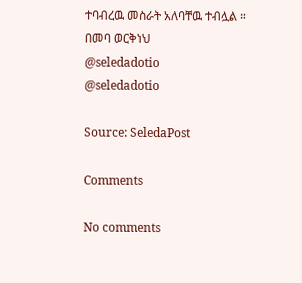ተባብረዉ መስራት አለባቸዉ ተብሏል ።
በመባ ወርቅነህ
@seledadotio
@seledadotio

Source: SeledaPost

Comments

No comments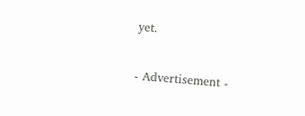yet.

- Advertisement -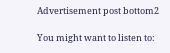Advertisement post bottom2

You might want to listen to: